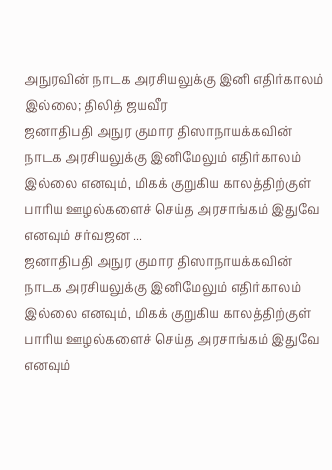அநுரவின் நாடக அரசியலுக்கு இனி எதிர்காலம் இல்லை; திலித் ஜயவீர
ஜனாதிபதி அநுர குமார திஸாநாயக்கவின் நாடக அரசியலுக்கு இனிமேலும் எதிர்காலம் இல்லை எனவும், மிகக் குறுகிய காலத்திற்குள் பாரிய ஊழல்களைச் செய்த அரசாங்கம் இதுவே எனவும் சர்வஜன ...
ஜனாதிபதி அநுர குமார திஸாநாயக்கவின் நாடக அரசியலுக்கு இனிமேலும் எதிர்காலம் இல்லை எனவும், மிகக் குறுகிய காலத்திற்குள் பாரிய ஊழல்களைச் செய்த அரசாங்கம் இதுவே எனவும்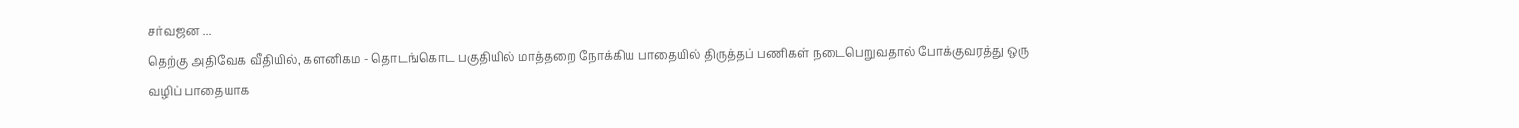சர்வஜன ...
தெற்கு அதிவேக வீதியில், களனிகம - தொடங்கொட பகுதியில் மாத்தறை நோக்கிய பாதையில் திருத்தப் பணிகள் நடைபெறுவதால் போக்குவரத்து ஒரு வழிப் பாதையாக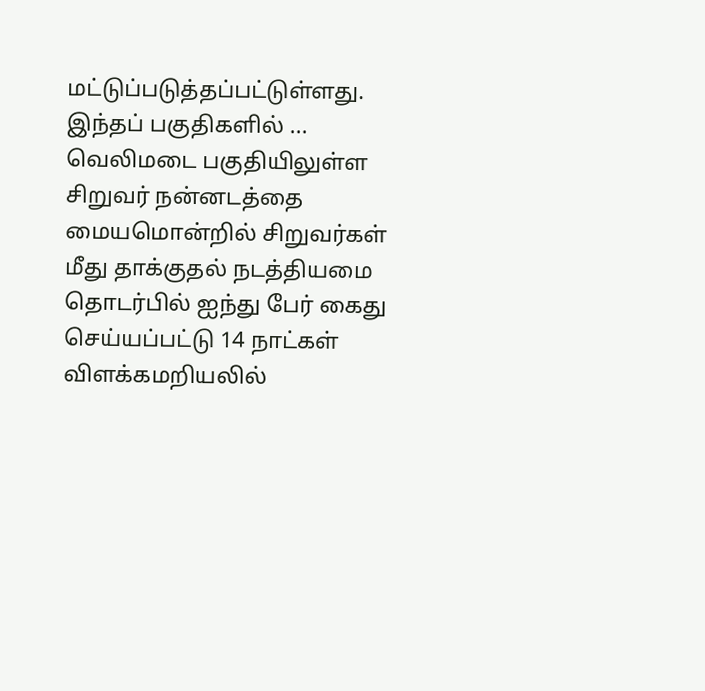மட்டுப்படுத்தப்பட்டுள்ளது. இந்தப் பகுதிகளில் ...
வெலிமடை பகுதியிலுள்ள சிறுவர் நன்னடத்தை மையமொன்றில் சிறுவர்கள் மீது தாக்குதல் நடத்தியமை தொடர்பில் ஐந்து பேர் கைது செய்யப்பட்டு 14 நாட்கள் விளக்கமறியலில்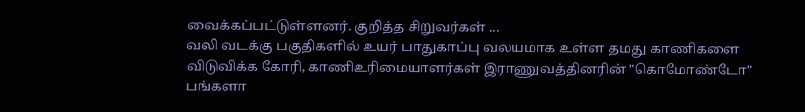வைக்கப்பட்டுள்ளனர். குறித்த சிறுவர்கள் ...
வலி வடக்கு பகுதிகளில் உயர் பாதுகாப்பு வலயமாக உள்ள தமது காணிகளை விடுவிக்க கோரி, காணிஉரிமையாளர்கள் இராணுவத்தினரின் "கொமோண்டோ" பங்களா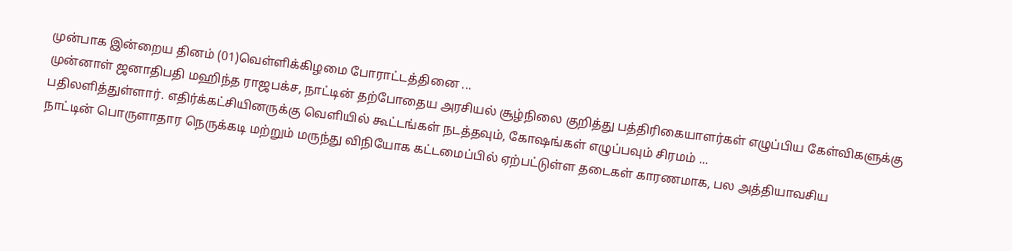முன்பாக இன்றைய தினம் (01)வெள்ளிக்கிழமை போராட்டத்தினை ...
முன்னாள் ஜனாதிபதி மஹிந்த ராஜபக்ச, நாட்டின் தற்போதைய அரசியல் சூழ்நிலை குறித்து பத்திரிகையாளர்கள் எழுப்பிய கேள்விகளுக்கு பதிலளித்துள்ளார். எதிர்க்கட்சியினருக்கு வெளியில் கூட்டங்கள் நடத்தவும், கோஷங்கள் எழுப்பவும் சிரமம் ...
நாட்டின் பொருளாதார நெருக்கடி மற்றும் மருந்து விநியோக கட்டமைப்பில் ஏற்பட்டுள்ள தடைகள் காரணமாக, பல அத்தியாவசிய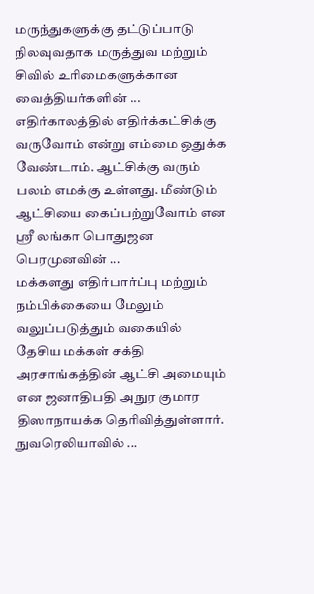மருந்துகளுக்கு தட்டுப்பாடு நிலவுவதாக மருத்துவ மற்றும் சிவில் உரிமைகளுக்கான வைத்தியர்களின் ...
எதிர்காலத்தில் எதிர்க்கட்சிக்கு வருவோம் என்று எம்மை ஒதுக்க வேண்டாம். ஆட்சிக்கு வரும் பலம் எமக்கு உள்ளது. மீண்டும் ஆட்சியை கைப்பற்றுவோம் என ஸ்ரீ லங்கா பொதுஜன பெரமுனவின் ...
மக்களது எதிர்பார்ப்பு மற்றும் நம்பிக்கையை மேலும் வலுப்படுத்தும் வகையில் தேசிய மக்கள் சக்தி அரசாங்கத்தின் ஆட்சி அமையும் என ஜனாதிபதி அநுர குமார திஸாநாயக்க தெரிவித்துள்ளார். நுவரெலியாவில் ...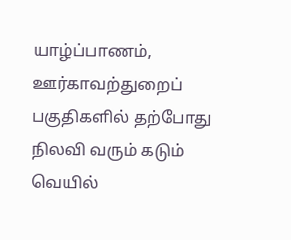யாழ்ப்பாணம், ஊர்காவற்துறைப் பகுதிகளில் தற்போது நிலவி வரும் கடும் வெயில்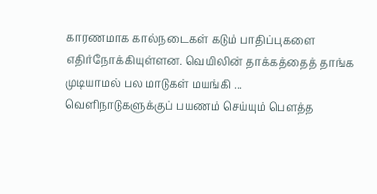காரணமாக கால்நடைகள் கடும் பாதிப்புகளை எதிர்நோக்கியுள்ளன. வெயிலின் தாக்கத்தைத் தாங்க முடியாமல் பல மாடுகள் மயங்கி ...
வெளிநாடுகளுக்குப் பயணம் செய்யும் பௌத்த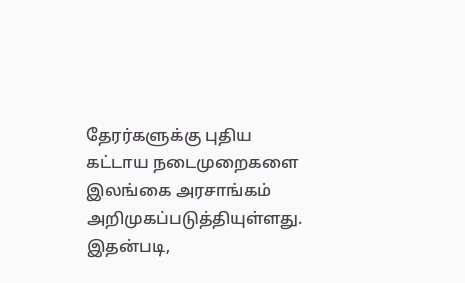தேரர்களுக்கு புதிய கட்டாய நடைமுறைகளை இலங்கை அரசாங்கம் அறிமுகப்படுத்தியுள்ளது. இதன்படி,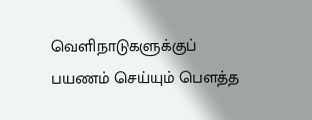வெளிநாடுகளுக்குப் பயணம் செய்யும் பௌத்த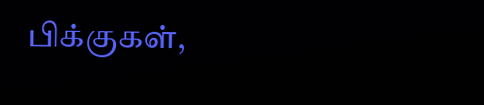பிக்குகள்,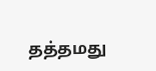தத்தமது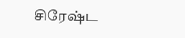சிரேஷ்ட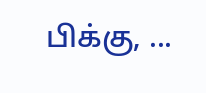பிக்கு, ...